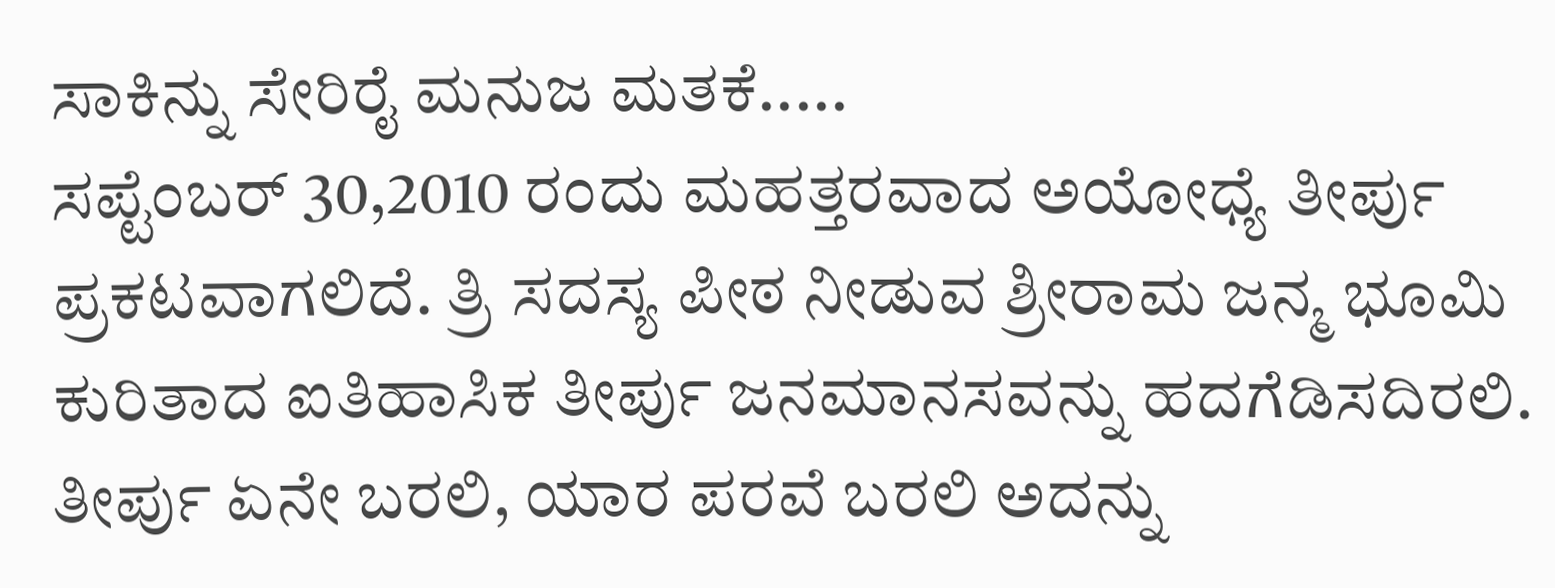ಸಾಕಿನ್ನು ಸೇರಿರೈ ಮನುಜ ಮತಕೆ.....
ಸಪ್ಟೆಂಬರ್ 30,2010 ರಂದು ಮಹತ್ತರವಾದ ಅಯೋಧ್ಯೆ ತೀರ್ಪು ಪ್ರಕಟವಾಗಲಿದೆ. ತ್ರಿ ಸದಸ್ಯ ಪೀಠ ನೀಡುವ ಶ್ರೀರಾಮ ಜನ್ಮ ಭೂಮಿ ಕುರಿತಾದ ಐತಿಹಾಸಿಕ ತೀರ್ಪು ಜನಮಾನಸವನ್ನು ಹದಗೆಡಿಸದಿರಲಿ. ತೀರ್ಪು ಏನೇ ಬರಲಿ, ಯಾರ ಪರವೆ ಬರಲಿ ಅದನ್ನು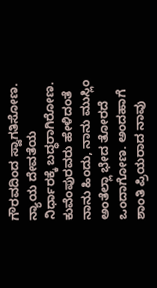ಗೌರವದಿಂದ ಸ್ವಾಗತಿಸೋಣ. ನ್ಯಾಯ ದೇವತೆಯ ನಿರ್ಧಾರಕ್ಕೆ ಬದ್ಧರಾಗಿರೋಣ. ಕುವೆಂಪುರವರು ಹೇಳಿದಂತೆ ನಾನು ಹಿಂದು, ನಾನು ಮುಸ್ಲಿಂ ಅಂತೆಲ್ಲಾ ಭೇದ ತೋರದೆ ಒಂದಾಗೋಣ. ಅಂದಹಾಗೆ ಶಾಂತಿ ಪ್ರಿಯರಾದ ನಾವು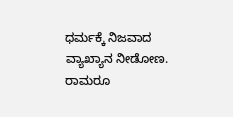ಧರ್ಮಕ್ಕೆ ನಿಜವಾದ ವ್ಯಾಖ್ಯಾನ ನೀಡೋಣ. ರಾಮರೂ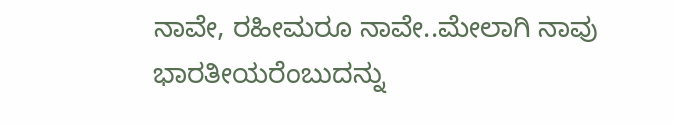ನಾವೇ, ರಹೀಮರೂ ನಾವೇ..ಮೇಲಾಗಿ ನಾವು ಭಾರತೀಯರೆಂಬುದನ್ನು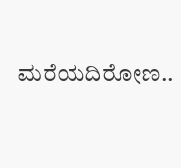ಮರೆಯದಿರೋಣ..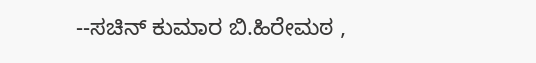--ಸಚಿನ್ ಕುಮಾರ ಬಿ.ಹಿರೇಮಠ ,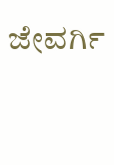ಜೇವರ್ಗಿ